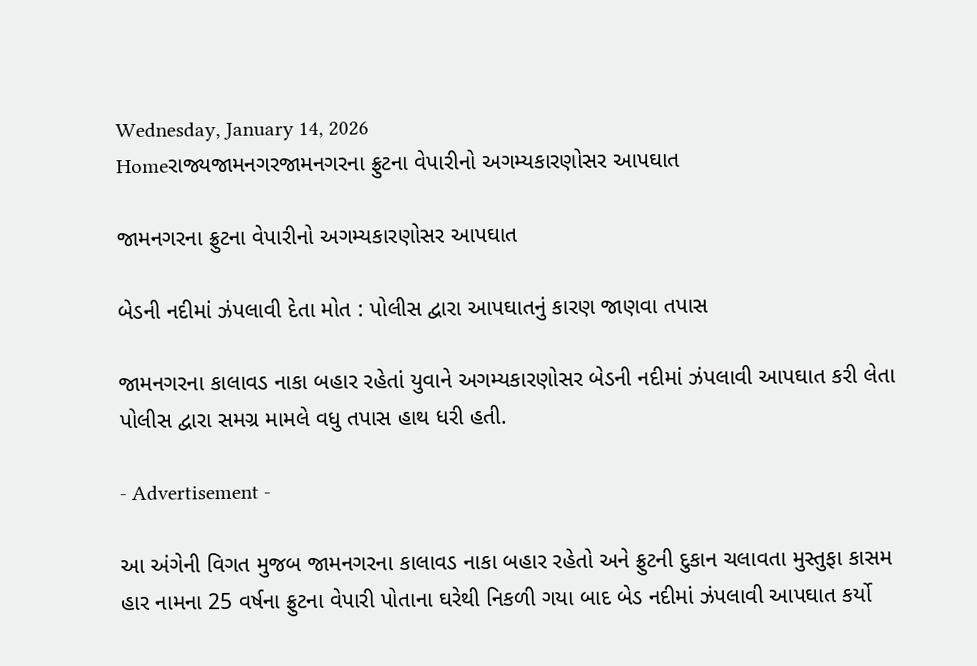Wednesday, January 14, 2026
Homeરાજ્યજામનગરજામનગરના ફ્રુટના વેપારીનો અગમ્યકારણોસર આપઘાત

જામનગરના ફ્રુટના વેપારીનો અગમ્યકારણોસર આપઘાત

બેડની નદીમાં ઝંપલાવી દેતા મોત : પોલીસ દ્વારા આપઘાતનું કારણ જાણવા તપાસ

જામનગરના કાલાવડ નાકા બહાર રહેતાં યુવાને અગમ્યકારણોસર બેડની નદીમાં ઝંપલાવી આપઘાત કરી લેતા પોલીસ દ્વારા સમગ્ર મામલે વધુ તપાસ હાથ ધરી હતી.

- Advertisement -

આ અંગેની વિગત મુજબ જામનગરના કાલાવડ નાકા બહાર રહેતો અને ફ્રુટની દુકાન ચલાવતા મુસ્તુફા કાસમ હાર નામના 25 વર્ષના ફ્રુટના વેપારી પોતાના ઘરેથી નિકળી ગયા બાદ બેડ નદીમાં ઝંપલાવી આપઘાત કર્યો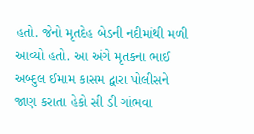હતો. જેનો મૃતદેહ બેડની નદીમાંથી મળી આવ્યો હતો. આ અંગે મૃતકના ભાઈ અબ્દુલ ઈમામ કાસમ દ્વારા પોલીસને જાણ કરાતા હેકો સી ડી ગાંભવા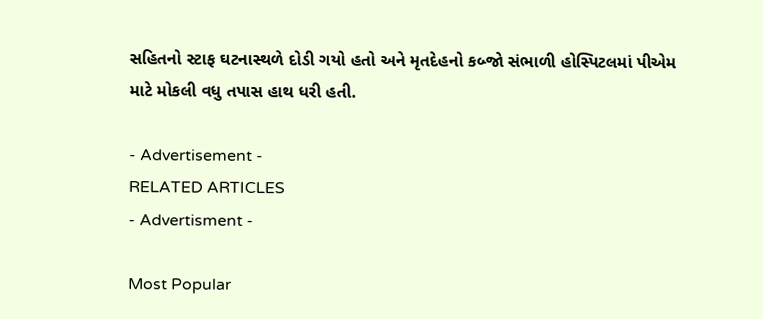સહિતનો સ્ટાફ ઘટનાસ્થળે દોડી ગયો હતો અને મૃતદેહનો કબ્જો સંભાળી હોસ્પિટલમાં પીએમ માટે મોકલી વધુ તપાસ હાથ ધરી હતી.

- Advertisement -
RELATED ARTICLES
- Advertisment -

Most Popular